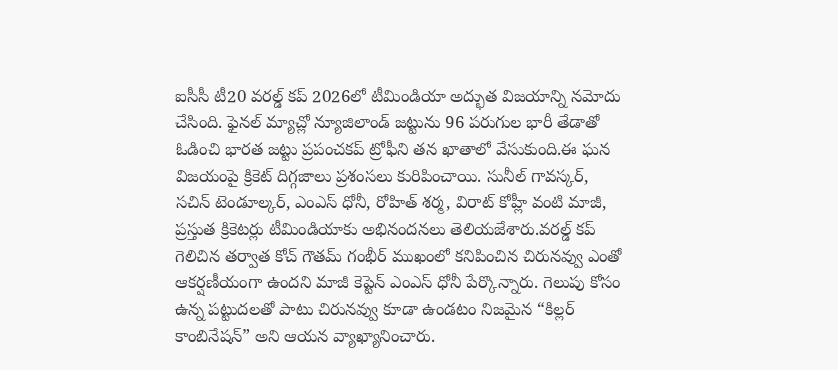ఐసీసీ టీ20 వరల్డ్ కప్ 2026లో టీమిండియా అద్భుత విజయాన్ని నమోదు చేసింది. ఫైనల్ మ్యాచ్లో న్యూజిలాండ్ జట్టును 96 పరుగుల భారీ తేడాతో ఓడించి భారత జట్టు ప్రపంచకప్ ట్రోఫీని తన ఖాతాలో వేసుకుంది.ఈ ఘన విజయంపై క్రికెట్ దిగ్గజాలు ప్రశంసలు కురిపించాయి. సునీల్ గావస్కర్, సచిన్ టెండూల్కర్, ఎంఎస్ ధోనీ, రోహిత్ శర్మ, విరాట్ కోహ్లీ వంటి మాజీ, ప్రస్తుత క్రికెటర్లు టీమిండియాకు అభినందనలు తెలియజేశారు.వరల్డ్ కప్ గెలిచిన తర్వాత కోచ్ గౌతమ్ గంభీర్ ముఖంలో కనిపించిన చిరునవ్వు ఎంతో ఆకర్షణీయంగా ఉందని మాజీ కెప్టెన్ ఎంఎస్ ధోనీ పేర్కొన్నారు. గెలుపు కోసం ఉన్న పట్టుదలతో పాటు చిరునవ్వు కూడా ఉండటం నిజమైన “కిల్లర్ కాంబినేషన్” అని ఆయన వ్యాఖ్యానించారు.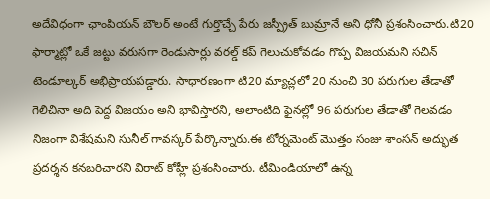అదేవిధంగా ఛాంపియన్ బౌలర్ అంటే గుర్తొచ్చే పేరు జస్ప్రీత్ బుమ్రానే అని ధోనీ ప్రశంసించారు.టి20 ఫార్మాట్లో ఒకే జట్టు వరుసగా రెండుసార్లు వరల్డ్ కప్ గెలుచుకోవడం గొప్ప విజయమని సచిన్ టెండూల్కర్ అభిప్రాయపడ్డారు. సాధారణంగా టి20 మ్యాచ్లలో 20 నుంచి 30 పరుగుల తేడాతో గెలిచినా అది పెద్ద విజయం అని భావిస్తారని, అలాంటిది ఫైనల్లో 96 పరుగుల తేడాతో గెలవడం నిజంగా విశేషమని సునీల్ గావస్కర్ పేర్కొన్నారు.ఈ టోర్నమెంట్ మొత్తం సంజు శాంసన్ అద్భుత ప్రదర్శన కనబరిచారని విరాట్ కోహ్లీ ప్రశంసించారు. టీమిండియాలో ఉన్న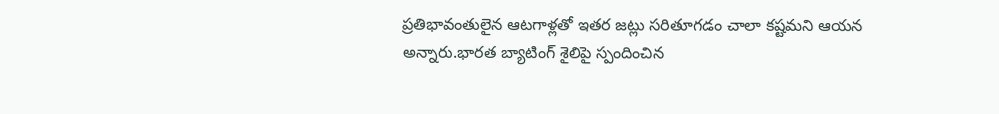ప్రతిభావంతులైన ఆటగాళ్లతో ఇతర జట్లు సరితూగడం చాలా కష్టమని ఆయన అన్నారు.భారత బ్యాటింగ్ శైలిపై స్పందించిన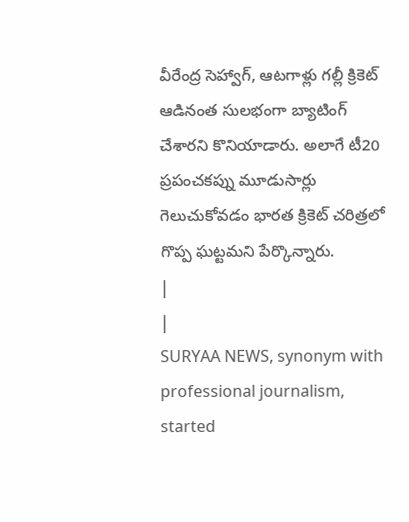వీరేంద్ర సెహ్వాగ్, ఆటగాళ్లు గల్లీ క్రికెట్ ఆడినంత సులభంగా బ్యాటింగ్ చేశారని కొనియాడారు. అలాగే టీ20 ప్రపంచకప్ను మూడుసార్లు గెలుచుకోవడం భారత క్రికెట్ చరిత్రలో గొప్ప ఘట్టమని పేర్కొన్నారు.
|
|
SURYAA NEWS, synonym with professional journalism, started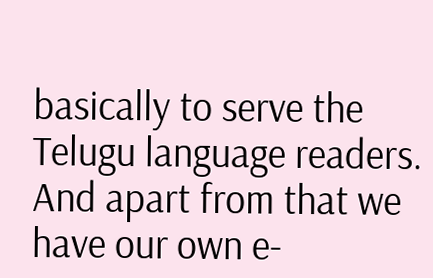basically to serve the Telugu language readers. And apart from that we have our own e-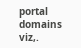portal domains viz,.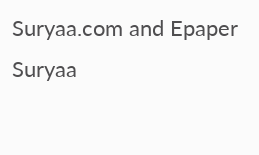Suryaa.com and Epaper Suryaa